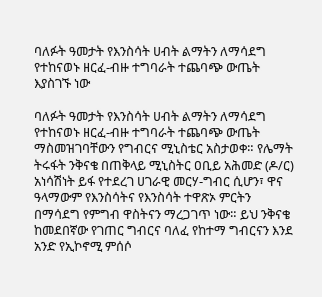ባለፉት ዓመታት የእንስሳት ሀብት ልማትን ለማሳደግ የተከናወኑ ዘርፈ-ብዙ ተግባራት ተጨባጭ ውጤት እያስገኙ ነው

ባለፉት ዓመታት የእንስሳት ሀብት ልማትን ለማሳደግ የተከናወኑ ዘርፈ-ብዙ ተግባራት ተጨባጭ ውጤት ማስመዝገባቸውን የግብርና ሚኒስቴር አስታወቀ። የሌማት ትሩፋት ንቅናቄ በጠቅላይ ሚኒስትር ዐቢይ አሕመድ (ዶ/ር) አነሳሽነት ይፋ የተደረገ ሀገራዊ መርሃ-ግብር ሲሆን፣ ዋና ዓላማውም የእንስሳትና የእንስሳት ተዋጽኦ ምርትን በማሳደግ የምግብ ዋስትናን ማረጋገጥ ነው። ይህ ንቅናቄ ከመደበኛው የገጠር ግብርና ባለፈ የከተማ ግብርናን እንደ አንድ የኢኮኖሚ ምሰሶ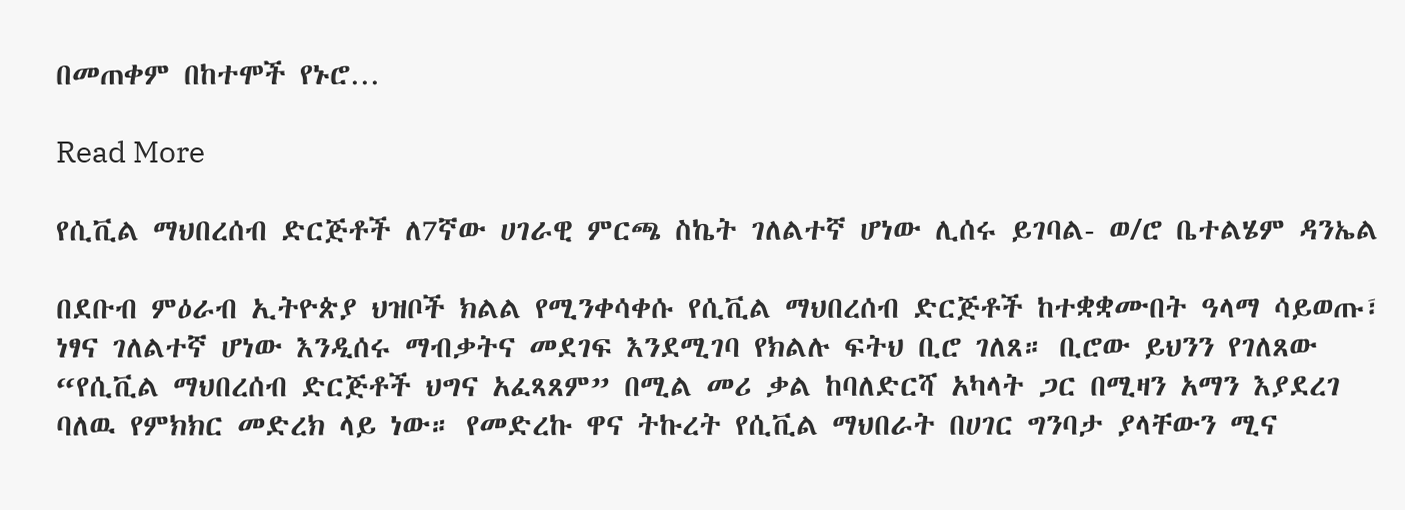በመጠቀም በከተሞች የኑሮ…

Read More

የሲቪል ማህበረሰብ ድርጅቶች ለ7ኛው ሀገራዊ ምርጫ ስኬት ገለልተኛ ሆነው ሊሰሩ ይገባል- ወ/ሮ ቤተልሄም ዳንኤል

በደቡብ ምዕራብ ኢትዮጵያ ህዝቦች ክልል የሚንቀሳቀሱ የሲቪል ማህበረሰብ ድርጅቶች ከተቋቋሙበት ዓላማ ሳይወጡ፣ ነፃና ገለልተኛ ሆነው እንዲሰሩ ማብቃትና መደገፍ እንደሚገባ የክልሉ ፍትህ ቢሮ ገለጸ። ቢሮው ይህንን የገለጸው “የሲቪል ማህበረሰብ ድርጅቶች ህግና አፈጻጸም” በሚል መሪ ቃል ከባለድርሻ አካላት ጋር በሚዛን አማን እያደረገ ባለዉ የምክክር መድረክ ላይ ነው። የመድረኩ ዋና ትኩረት የሲቪል ማህበራት በሀገር ግንባታ ያላቸውን ሚና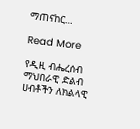ማጠናከር…

Read More

የዲዚ ብሔረሰብ ማህበራዊ ድልብ ሀብቶችን ለክልላዊ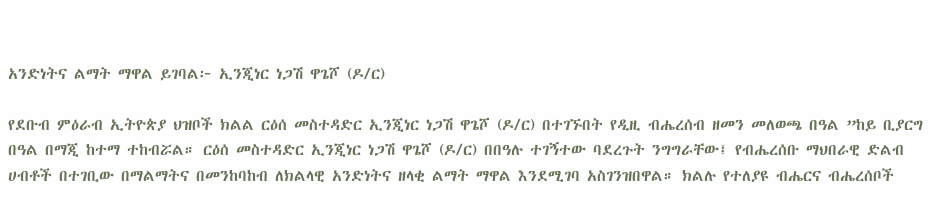አንድነትና ልማት ማዋል ይገባል፦ ኢንጂነር ነጋሽ ዋጌሾ (ዶ/ር)

የደቡብ ምዕራብ ኢትዮጵያ ህዝቦች ክልል ርዕሰ መስተዳድር ኢንጂነር ነጋሽ ዋጌሾ (ዶ/ር) በተገኙበት የዲዚ ብሔረሰብ ዘመን መለወጫ በዓል ”ከይ ቢያርግ በዓል በማጂ ከተማ ተከብሯል። ርዕሰ መስተዳድር ኢንጂነር ነጋሽ ዋጌሾ (ዶ/ር) በበዓሉ ተገኝተው ባደረጉት ንግግራቸው፤ የብሔረሰቡ ማህበራዊ ድልብ ሀብቶች በተገቢው በማልማትና በመንከባከብ ለክልላዊ አንድነትና ዘላቂ ልማት ማዋል እንደሚገባ አስገንዝበዋል። ክልሉ የተለያዩ ብሔርና ብሔረሰቦች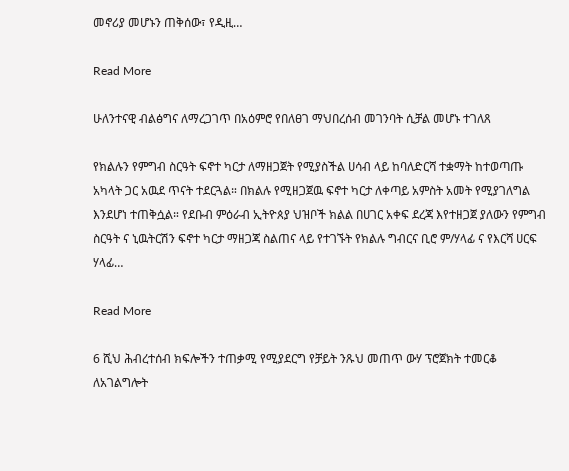መኖሪያ መሆኑን ጠቅሰው፣ የዲዚ…

Read More

ሁለንተናዊ ብልፅግና ለማረጋገጥ በአዕምሮ የበለፀገ ማህበረሰብ መገንባት ሲቻል መሆኑ ተገለጸ

የክልሉን የምግብ ስርዓት ፍኖተ ካርታ ለማዘጋጀት የሚያስችል ሀሳብ ላይ ከባለድርሻ ተቋማት ከተወጣጡ አካላት ጋር አዉደ ጥናት ተደርጓል። በክልሉ የሚዘጋጀዉ ፍኖተ ካርታ ለቀጣይ አምስት አመት የሚያገለግል እንደሆነ ተጠቅሷል። የደቡብ ምዕራብ ኢትዮጰያ ህዝቦች ክልል በሀገር አቀፍ ደረጃ እየተዘጋጀ ያለውን የምግብ ስርዓት ና ኒዉትርሽን ፍኖተ ካርታ ማዘጋጃ ስልጠና ላይ የተገኙት የክልሉ ግብርና ቢሮ ም/ሃላፊ ና የእርሻ ሀርፍ ሃላፊ…

Read More

6 ሺህ ሕብረተሰብ ክፍሎችን ተጠቃሚ የሚያደርግ የቻይት ንጹህ መጠጥ ውሃ ፕሮጀክት ተመርቆ ለአገልግሎት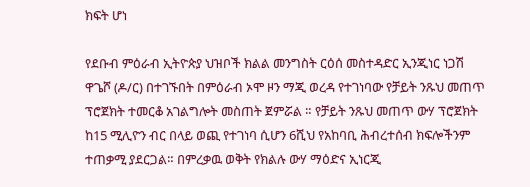ክፍት ሆነ

የደቡብ ምዕራብ ኢትዮጵያ ህዝቦች ክልል መንግስት ርዕሰ መስተዳድር ኢንጂነር ነጋሽ ዋጌሾ (ዶ/ር) በተገኙበት በምዕራብ ኦሞ ዞን ማጂ ወረዳ የተገነባው የቻይት ንጹህ መጠጥ ፕሮጀክት ተመርቆ አገልግሎት መስጠት ጀምሯል ። የቻይት ንጹህ መጠጥ ውሃ ፕሮጀክት ከ15 ሚሊዮን ብር በላይ ወጪ የተገነባ ሲሆን 6ሺህ የአከባቢ ሕብረተሰብ ክፍሎችንም ተጠቃሚ ያደርጋል። በምረቃዉ ወቅት የክልሉ ውሃ ማዕድና ኢነርጂ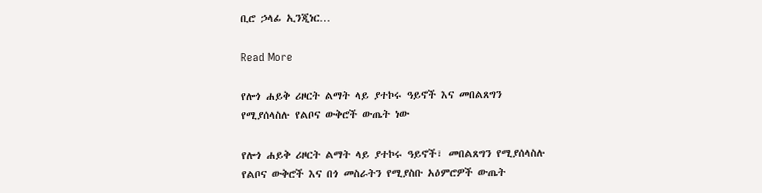ቢሮ ኃላፊ ኢንጂነር…

Read More

የሎጎ ሐይቅ ሪዞርት ልማት ላይ ያተኮሩ ዓይኖች እና መበልጸግን የሚያሰላስሉ የልቦና ውቅሮች ውጤት ነው

የሎጎ ሐይቅ ሪዞርት ልማት ላይ ያተኮሩ ዓይኖች፣ መበልጸግን የሚያሰላስሉ የልቦና ውቅሮች እና በጎ መስራትን የሚያስቡ አዕምሮዎች ውጤት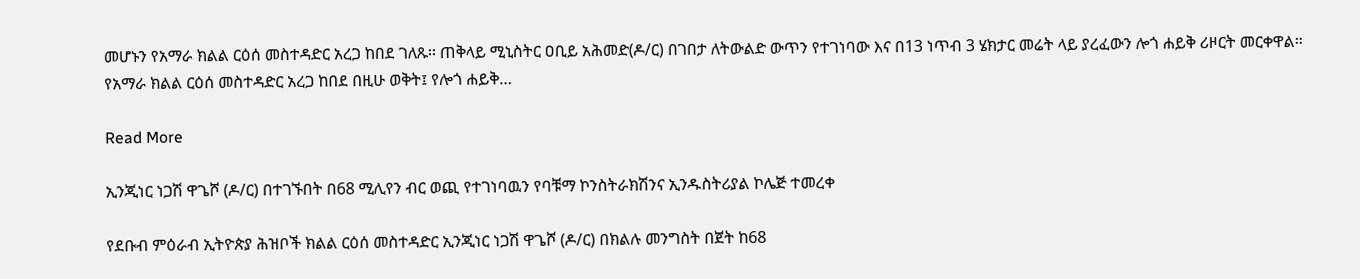መሆኑን የአማራ ክልል ርዕሰ መስተዳድር አረጋ ከበደ ገለጹ፡፡ ጠቅላይ ሚኒስትር ዐቢይ አሕመድ(ዶ/ር) በገበታ ለትውልድ ውጥን የተገነባው እና በ13 ነጥብ 3 ሄክታር መሬት ላይ ያረፈውን ሎጎ ሐይቅ ሪዞርት መርቀዋል። የአማራ ክልል ርዕሰ መስተዳድር አረጋ ከበደ በዚሁ ወቅት፤ የሎጎ ሐይቅ…

Read More

ኢንጂነር ነጋሽ ዋጌሾ (ዶ/ር) በተገኙበት በ68 ሚሊየን ብር ወጪ የተገነባዉን የባቹማ ኮንስትራክሽንና ኢንዱስትሪያል ኮሌጅ ተመረቀ

የደቡብ ምዕራብ ኢትዮጵያ ሕዝቦች ክልል ርዕሰ መስተዳድር ኢንጂነር ነጋሽ ዋጌሾ (ዶ/ር) በክልሉ መንግስት በጀት ከ68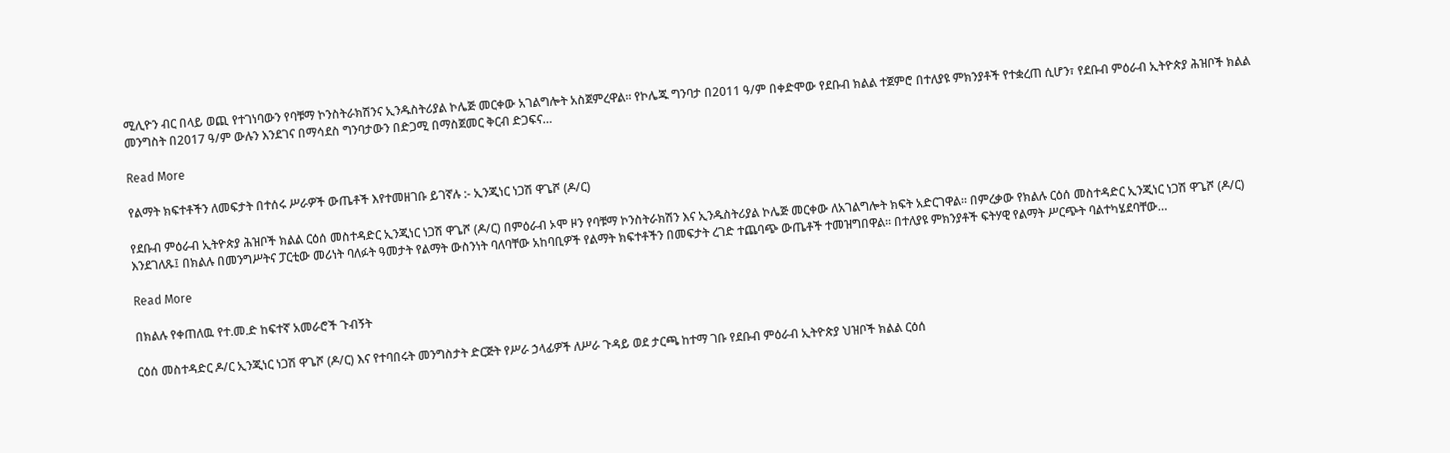ሚሊዮን ብር በላይ ወጪ የተገነባውን የባቹማ ኮንስትራክሽንና ኢንዱስትሪያል ኮሌጅ መርቀው አገልግሎት አስጀምረዋል። የኮሌጁ ግንባታ በ2011 ዓ/ም በቀድሞው የደቡብ ክልል ተጀምሮ በተለያዩ ምክንያቶች የተቋረጠ ሲሆን፣ የደቡብ ምዕራብ ኢትዮጵያ ሕዝቦች ክልል መንግስት በ2017 ዓ/ም ውሉን እንደገና በማሳደስ ግንባታውን በድጋሚ በማስጀመር ቅርብ ድጋፍና…

Read More

የልማት ክፍተቶችን ለመፍታት በተሰሩ ሥራዎች ውጤቶች እየተመዘገቡ ይገኛሉ :- ኢንጂነር ነጋሽ ዋጌሾ (ዶ/ር)

የደቡብ ምዕራብ ኢትዮጵያ ሕዝቦች ክልል ርዕሰ መስተዳድር ኢንጂነር ነጋሽ ዋጌሾ (ዶ/ር) በምዕራብ ኦሞ ዞን የባቹማ ኮንስትራክሽን እና ኢንዱስትሪያል ኮሌጅ መርቀው ለአገልግሎት ክፍት አድርገዋል። በምረቃው የክልሉ ርዕሰ መስተዳድር ኢንጂነር ነጋሽ ዋጌሾ (ዶ/ር) እንደገለጹ፤ በክልሉ በመንግሥትና ፓርቲው መሪነት ባለፉት ዓመታት የልማት ውስንነት ባለባቸው አከባቢዎች የልማት ክፍተቶችን በመፍታት ረገድ ተጨባጭ ውጤቶች ተመዝግበዋል። በተለያዩ ምክንያቶች ፍትሃዊ የልማት ሥርጭት ባልተካሄደባቸው…

Read More

በክልሉ የቀጠለዉ የተ.መ.ድ ከፍተኛ አመራሮች ጉብኝት

ርዕሰ መስተዳድር ዶ/ር ኢንጂነር ነጋሽ ዋጌሾ (ዶ/ር) እና የተባበሩት መንግስታት ድርጅት የሥራ ኃላፊዎች ለሥራ ጉዳይ ወደ ታርጫ ከተማ ገቡ የደቡብ ምዕራብ ኢትዮጵያ ህዝቦች ክልል ርዕሰ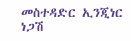መስተዳድር ኢንጂነር ነጋሽ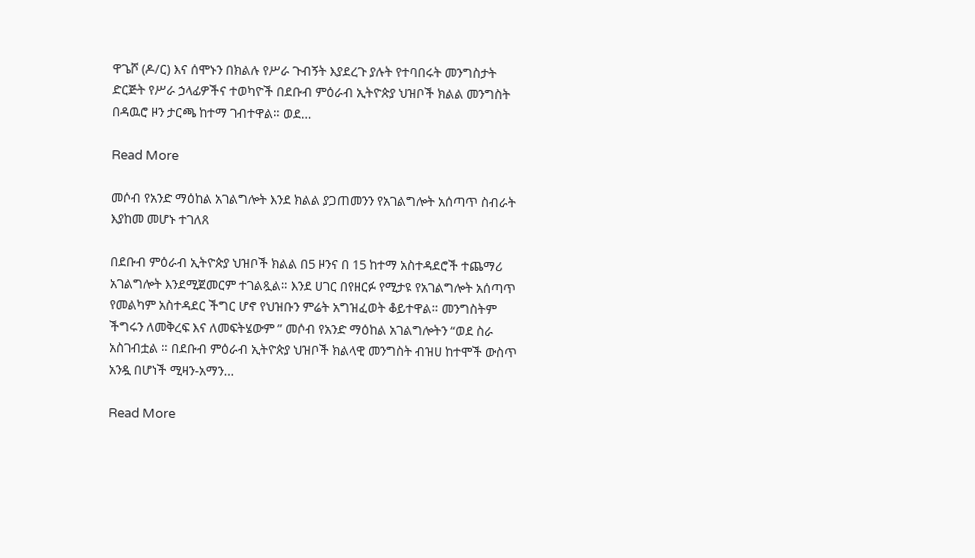ዋጌሾ (ዶ/ር) እና ሰሞኑን በክልሉ የሥራ ጉብኝት እያደረጉ ያሉት የተባበሩት መንግስታት ድርጅት የሥራ ኃላፊዎችና ተወካዮች በደቡብ ምዕራብ ኢትዮጵያ ህዝቦች ክልል መንግስት በዳዉሮ ዞን ታርጫ ከተማ ገብተዋል። ወደ…

Read More

መሶብ የአንድ ማዕከል አገልግሎት እንደ ክልል ያጋጠመንን የአገልግሎት አሰጣጥ ስብራት እያከመ መሆኑ ተገለጸ

በደቡብ ምዕራብ ኢትዮጵያ ህዝቦች ክልል በ5 ዞንና በ 15 ከተማ አስተዳደሮች ተጨማሪ አገልግሎት እንደሚጀመርም ተገልጿል። እንደ ሀገር በየዘርፉ የሚታዩ የአገልግሎት አሰጣጥ የመልካም አስተዳደር ችግር ሆኖ የህዝቡን ምሬት አግዝፈወት ቆይተዋል። መንግስትም ችግሩን ለመቅረፍ እና ለመፍትሄውም ” መሶብ የአንድ ማዕከል አገልግሎትን “ወደ ስራ አስገብቷል ። በደቡብ ምዕራብ ኢትዮጵያ ህዝቦች ክልላዊ መንግስት ብዝሀ ከተሞች ውስጥ አንዷ በሆነች ሚዛን-አማን…

Read More